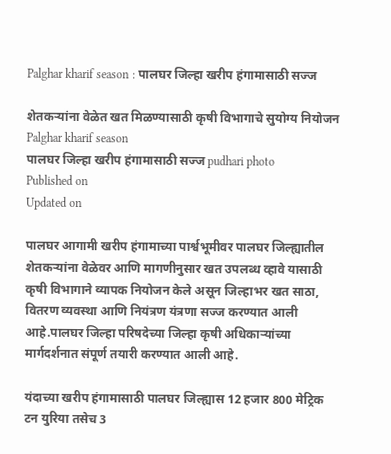Palghar kharif season : पालघर जिल्हा खरीप हंगामासाठी सज्ज

शेतकऱ्यांना वेळेत खत मिळण्यासाठी कृषी विभागाचे सुयोग्य नियोजन
Palghar kharif season
पालघर जिल्हा खरीप हंगामासाठी सज्ज pudhari photo
Published on
Updated on

पालघर आगामी खरीप हंगामाच्या पार्श्वभूमीवर पालघर जिल्ह्यातील शेतकऱ्यांना वेळेवर आणि मागणीनुसार खत उपलब्ध व्हावे यासाठी कृषी विभागाने व्यापक नियोजन केले असून जिल्हाभर खत साठा, वितरण व्यवस्था आणि नियंत्रण यंत्रणा सज्ज करण्यात आली आहे.पालघर जिल्हा परिषदेच्या जिल्हा कृषी अधिकाऱ्यांच्या मार्गदर्शनात संपूर्ण तयारी करण्यात आली आहे.

यंदाच्या खरीप हंगामासाठी पालघर जिल्ह्यास 12 हजार 800 मेट्रिक टन युरिया तसेच 3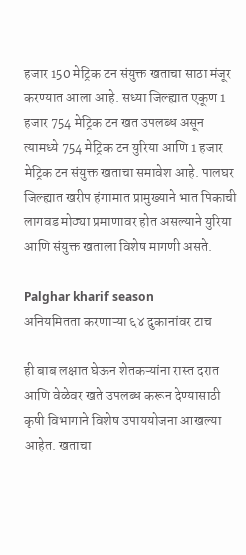हजार 150 मेट्रिक टन संयुक्त खताचा साठा मंजूर करण्यात आला आहे. सध्या जिल्ह्यात एकूण 1 हजार 754 मेट्रिक टन खत उपलब्ध असून त्यामध्ये 754 मेट्रिक टन युरिया आणि 1 हजार मेट्रिक टन संयुक्त खताचा समावेश आहे. पालघर जिल्ह्यात खरीप हंगामात प्रामुख्याने भात पिकाची लागवड मोठ्या प्रमाणावर होत असल्याने युरिया आणि संयुक्त खताला विशेष मागणी असते.

Palghar kharif season
अनियमितता करणाऱ्या ६४ दुकानांवर टाच

ही बाब लक्षात घेऊन शेतकऱ्यांना रास्त दरात आणि वेळेवर खते उपलब्ध करून देण्यासाठी कृषी विभागाने विशेष उपाययोजना आखल्या आहेत. खताचा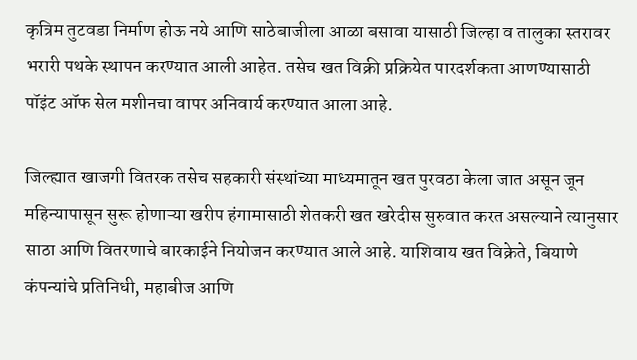कृत्रिम तुटवडा निर्माण होऊ नये आणि साठेबाजीला आळा बसावा यासाठी जिल्हा व तालुका स्तरावर भरारी पथके स्थापन करण्यात आली आहेत. तसेच खत विक्री प्रक्रियेत पारदर्शकता आणण्यासाठी पॉइंट ऑफ सेल मशीनचा वापर अनिवार्य करण्यात आला आहे.

जिल्ह्यात खाजगी वितरक तसेच सहकारी संस्थांच्या माध्यमातून खत पुरवठा केला जात असून जून महिन्यापासून सुरू होणाऱ्या खरीप हंगामासाठी शेतकरी खत खरेदीस सुरुवात करत असल्याने त्यानुसार साठा आणि वितरणाचे बारकाईने नियोजन करण्यात आले आहे. याशिवाय खत विक्रेते, बियाणे कंपन्यांचे प्रतिनिधी, महाबीज आणि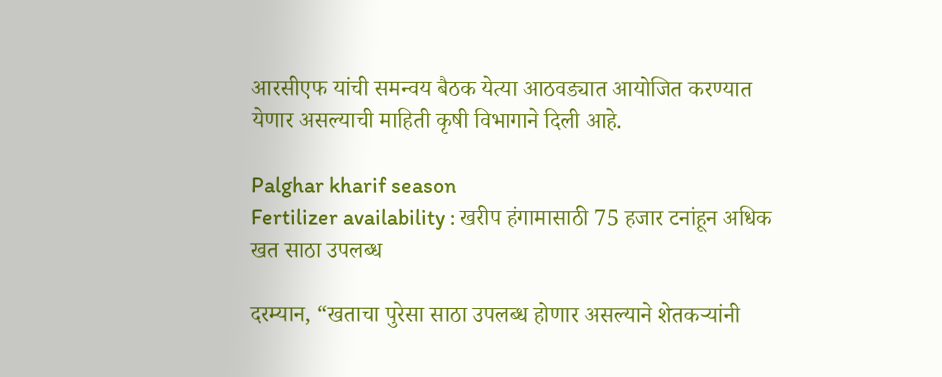आरसीएफ यांची समन्वय बैठक येत्या आठवड्यात आयोजित करण्यात येणार असल्याची माहिती कृषी विभागाने दिली आहे.

Palghar kharif season
Fertilizer availability : खरीप हंगामासाठी 75 हजार टनांहून अधिक खत साठा उपलब्ध

दरम्यान, “खताचा पुरेसा साठा उपलब्ध होणार असल्याने शेतकऱ्यांनी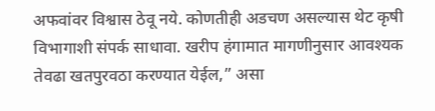अफवांवर विश्वास ठेवू नये. कोणतीही अडचण असल्यास थेट कृषी विभागाशी संपर्क साधावा. खरीप हंगामात मागणीनुसार आवश्यक तेवढा खतपुरवठा करण्यात येईल,” असा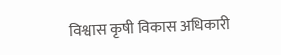विश्वास कृषी विकास अधिकारी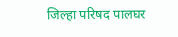जिल्हा परिषद पालघर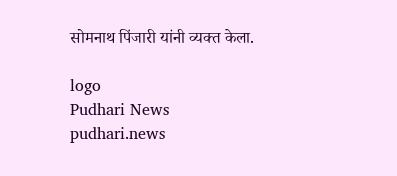सोमनाथ पिंजारी यांनी व्यक्त केला.

logo
Pudhari News
pudhari.news